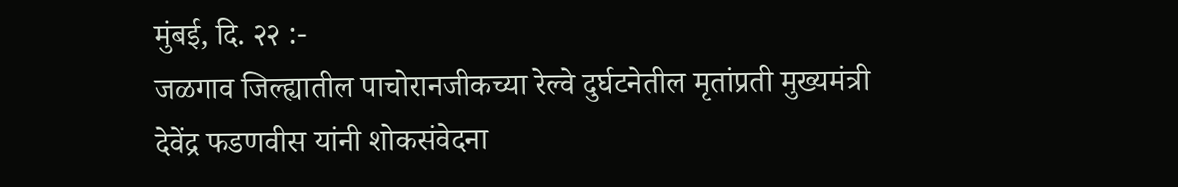मुंबई, दि. २२ :-
जळगाव जिल्ह्यातील पाचोरानजीकच्या रेल्वे दुर्घटनेतील मृतांप्रती मुख्यमंत्री देवेंद्र फडणवीस यांनी शोकसंवेदना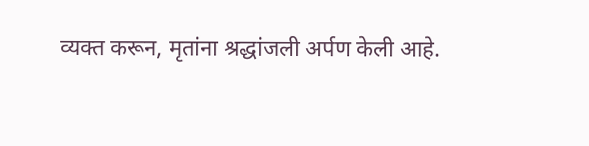व्यक्त करून, मृतांना श्रद्धांजली अर्पण केली आहे.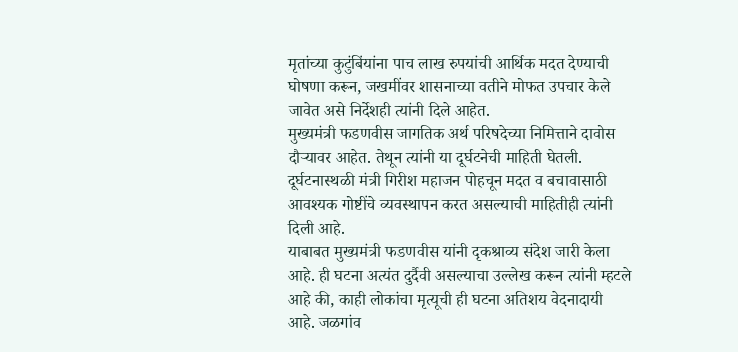मृतांच्या कुटुंबिंयांना पाच लाख रुपयांची आर्थिक मदत देण्याची घोषणा करून, जखमींवर शासनाच्या वतीने मोफत उपचार केले जावेत असे निर्देशही त्यांनी दिले आहेत.
मुख्यमंत्री फडणवीस जागतिक अर्थ परिषदेच्या निमित्ताने दावोस दौऱ्यावर आहेत. तेथून त्यांनी या दूर्घटनेची माहिती घेतली. दूर्घटनास्थळी मंत्री गिरीश महाजन पोहचून मदत व बचावासाठी आवश्यक गोष्टींचे व्यवस्थापन करत असल्याची माहितीही त्यांनी दिली आहे.
याबाबत मुख्यमंत्री फडणवीस यांनी दृकश्राव्य संदेश जारी केला आहे. ही घटना अत्यंत दुर्दैवी असल्याचा उल्लेख करून त्यांनी म्हटले आहे की, काही लोकांचा मृत्यूची ही घटना अतिशय वेदनादायी आहे. जळगांव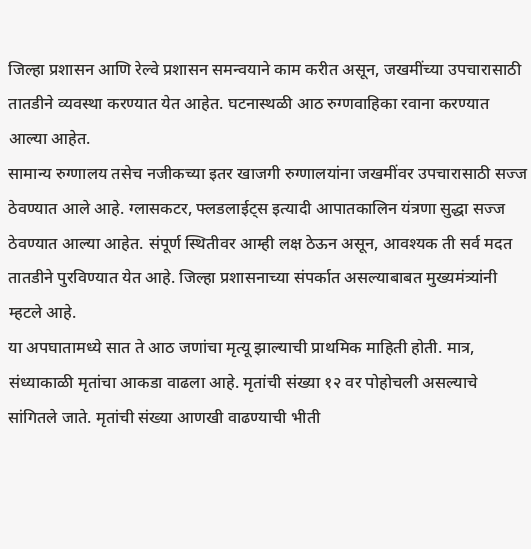जिल्हा प्रशासन आणि रेल्वे प्रशासन समन्वयाने काम करीत असून, जखमींच्या उपचारासाठी तातडीने व्यवस्था करण्यात येत आहेत. घटनास्थळी आठ रुग्णवाहिका रवाना करण्यात आल्या आहेत.
सामान्य रुग्णालय तसेच नजीकच्या इतर खाजगी रुग्णालयांना जखमींवर उपचारासाठी सज्ज ठेवण्यात आले आहे. ग्लासकटर, फ्लडलाईट्स इत्यादी आपातकालिन यंत्रणा सुद्धा सज्ज ठेवण्यात आल्या आहेत. संपूर्ण स्थितीवर आम्ही लक्ष ठेऊन असून, आवश्यक ती सर्व मदत तातडीने पुरविण्यात येत आहे. जिल्हा प्रशासनाच्या संपर्कात असल्याबाबत मुख्यमंत्र्यांनी म्हटले आहे.
या अपघातामध्ये सात ते आठ जणांचा मृत्यू झाल्याची प्राथमिक माहिती होती. मात्र, संध्याकाळी मृतांचा आकडा वाढला आहे. मृतांची संख्या १२ वर पोहोचली असल्याचे सांगितले जाते. मृतांची संख्या आणखी वाढण्याची भीती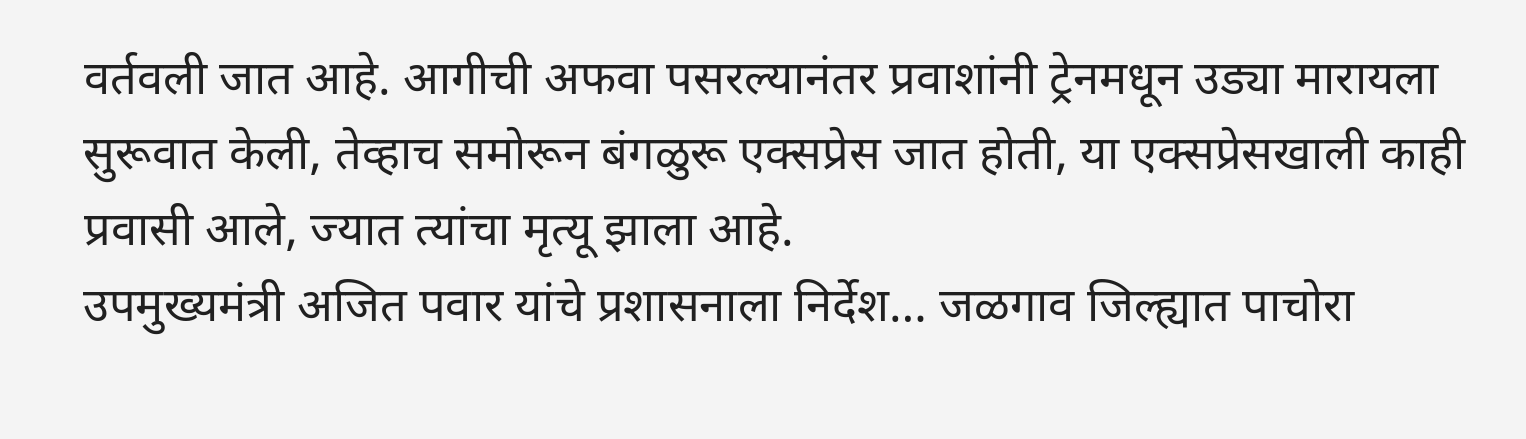वर्तवली जात आहे. आगीची अफवा पसरल्यानंतर प्रवाशांनी ट्रेनमधून उड्या मारायला सुरूवात केली, तेव्हाच समोरून बंगळुरू एक्सप्रेस जात होती, या एक्सप्रेसखाली काही प्रवासी आले, ज्यात त्यांचा मृत्यू झाला आहे.
उपमुख्यमंत्री अजित पवार यांचे प्रशासनाला निर्देश… जळगाव जिल्ह्यात पाचोरा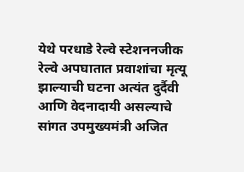येथे परधाडे रेल्वे स्टेशननजीक रेल्वे अपघातात प्रवाशांचा मृत्यू झाल्याची घटना अत्यंत दुर्दैवी आणि वेदनादायी असल्याचे सांगत उपमुख्यमंत्री अजित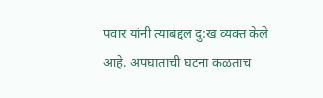पवार यांनी त्याबद्दल दु:ख व्यक्त केले आहे. अपघाताची घटना कळताच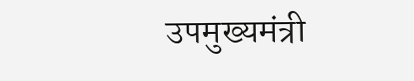उपमुख्यमंत्री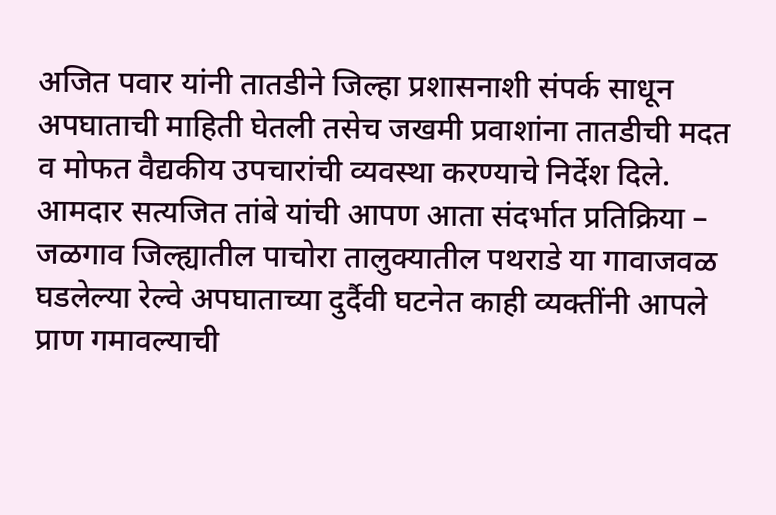अजित पवार यांनी तातडीने जिल्हा प्रशासनाशी संपर्क साधून अपघाताची माहिती घेतली तसेच जखमी प्रवाशांना तातडीची मदत व मोफत वैद्यकीय उपचारांची व्यवस्था करण्याचे निर्देश दिले.
आमदार सत्यजित तांबे यांची आपण आता संदर्भात प्रतिक्रिया – जळगाव जिल्ह्यातील पाचोरा तालुक्यातील पथराडे या गावाजवळ घडलेल्या रेल्वे अपघाताच्या दुर्दैवी घटनेत काही व्यक्तींनी आपले प्राण गमावल्याची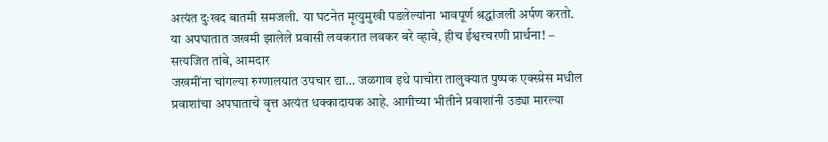अत्यंत दुःखद बातमी समजली. या घटनेत मृत्युमुखी पडलेल्यांना भावपूर्ण श्रद्धांजली अर्पण करतो. या अपघातात जखमी झालेले प्रवासी लवकरात लवकर बरे व्हावे, हीच ईश्वरचरणी प्रार्थना! – सत्यजित तांबे, आमदार
जखमींना चांगल्या रुग्णालयात उपचार द्या… जळगाव इथे पाचोरा तालुक्यात पुष्पक एक्स्प्रेस मधील प्रवाशांचा अपघाताचे वृत्त अत्यंत धक्कादायक आहे. आगीच्या भीतीने प्रवाशांनी उड्या मारल्या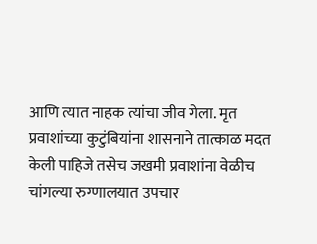आणि त्यात नाहक त्यांचा जीव गेला. मृत प्रवाशांच्या कुटुंबियांना शासनाने तात्काळ मदत केली पाहिजे तसेच जखमी प्रवाशांना वेळीच चांगल्या रुग्णालयात उपचार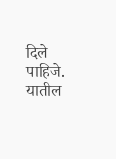दिले पाहिजे. यातील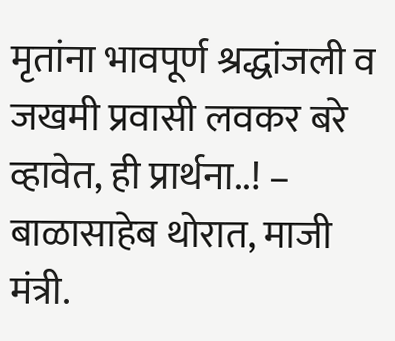मृतांना भावपूर्ण श्रद्धांजली व जखमी प्रवासी लवकर बरे व्हावेत, ही प्रार्थना..! – बाळासाहेब थोरात, माजी मंत्री.